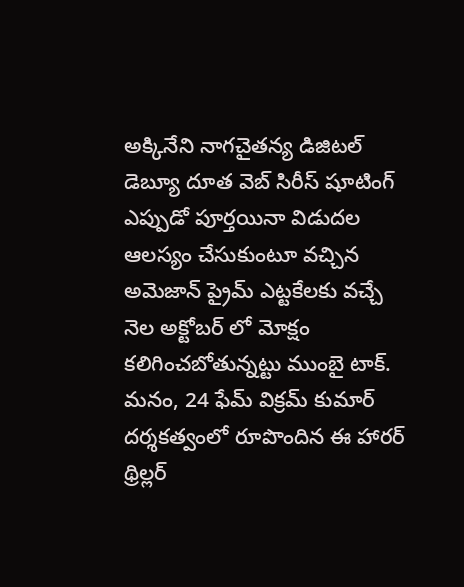అక్కినేని నాగచైతన్య డిజిటల్ డెబ్యూ దూత వెబ్ సిరీస్ షూటింగ్ ఎప్పుడో పూర్తయినా విడుదల ఆలస్యం చేసుకుంటూ వచ్చిన అమెజాన్ ప్రైమ్ ఎట్టకేలకు వచ్చే నెల అక్టోబర్ లో మోక్షం కలిగించబోతున్నట్టు ముంబై టాక్. మనం, 24 ఫేమ్ విక్రమ్ కుమార్ దర్శకత్వంలో రూపొందిన ఈ హారర్ థ్రిల్లర్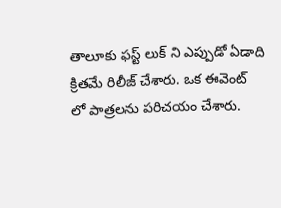తాలూకు ఫస్ట్ లుక్ ని ఎప్పుడో ఏడాది క్రితమే రిలీజ్ చేశారు. ఒక ఈవెంట్ లో పాత్రలను పరిచయం చేశారు.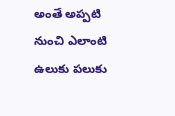అంతే అప్పటి నుంచి ఎలాంటి ఉలుకు పలుకు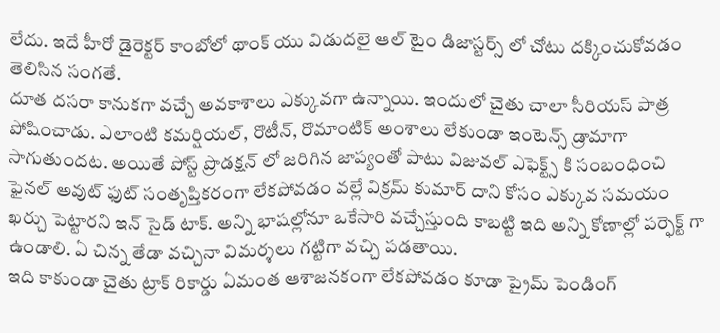లేదు. ఇదే హీరో డైరెక్టర్ కాంబోలో థాంక్ యు విడుదలై ఆల్ టైం డిజాస్టర్స్ లో చోటు దక్కించుకోవడం తెలిసిన సంగతే.
దూత దసరా కానుకగా వచ్చే అవకాశాలు ఎక్కువగా ఉన్నాయి. ఇందులో చైతు చాలా సీరియస్ పాత్ర పోషించాడు. ఎలాంటి కమర్షియల్, రొటీన్, రొమాంటిక్ అంశాలు లేకుండా ఇంటెన్స్ డ్రామాగా సాగుతుందట. అయితే పోస్ట్ ప్రొడక్షన్ లో జరిగిన జాప్యంతో పాటు విజువల్ ఎఫెక్ట్స్ కి సంబంధించి ఫైనల్ అవుట్ ఫుట్ సంతృప్తికరంగా లేకపోవడం వల్లే విక్రమ్ కుమార్ దాని కోసం ఎక్కువ సమయం ఖర్చు పెట్టారని ఇన్ సైడ్ టాక్. అన్ని భాషల్లోనూ ఒకేసారి వచ్చేస్తుంది కాబట్టి ఇది అన్ని కోణాల్లో పర్ఫెక్ట్ గా ఉండాలి. ఏ చిన్న తేడా వచ్చినా విమర్శలు గట్టిగా వచ్చి పడతాయి.
ఇది కాకుండా చైతు ట్రాక్ రికార్డు ఏమంత ఆశాజనకంగా లేకపోవడం కూడా ప్రైమ్ పెండింగ్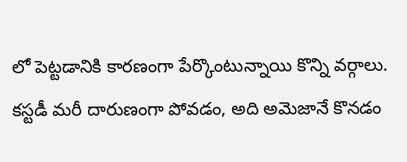లో పెట్టడానికి కారణంగా పేర్కొంటున్నాయి కొన్ని వర్గాలు. కస్టడీ మరీ దారుణంగా పోవడం, అది అమెజానే కొనడం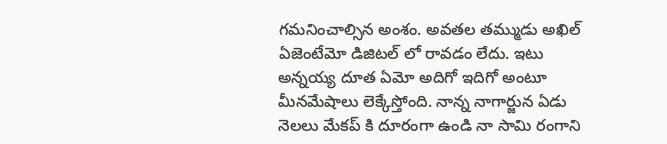గమనించాల్సిన అంశం. అవతల తమ్ముడు అఖిల్ ఏజెంటేమో డిజిటల్ లో రావడం లేదు. ఇటు అన్నయ్య దూత ఏమో అదిగో ఇదిగో అంటూ మీనమేషాలు లెక్కేస్తోంది. నాన్న నాగార్జున ఏడు నెలలు మేకప్ కి దూరంగా ఉండి నా సామి రంగాని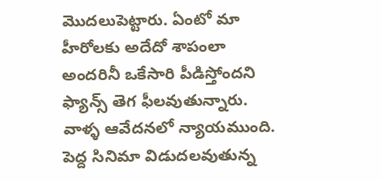మొదలుపెట్టారు. ఏంటో మా హీరోలకు అదేదో శాపంలా అందరినీ ఒకేసారి పీడిస్తోందని ఫ్యాన్స్ తెగ ఫీలవుతున్నారు. వాళ్ళ ఆవేదనలో న్యాయముంది.
పెద్ద సినిమా విడుదలవుతున్న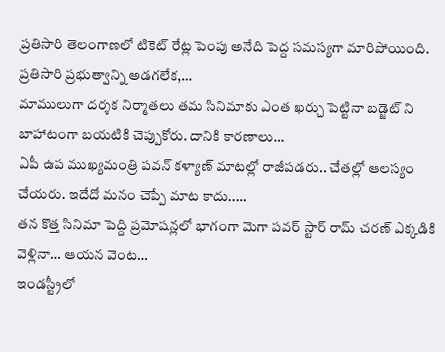ప్రతిసారి తెలంగాణలో టికెట్ రేట్ల పెంపు అనేది పెద్ద సమస్యగా మారిపోయింది. ప్రతిసారి ప్రభుత్వాన్ని అడగలేక,…
మాములుగా దర్శక నిర్మాతలు తమ సినిమాకు ఎంత ఖర్చు పెట్టినా బడ్జెట్ ని బాహాటంగా బయటికి చెప్పుకోరు. దానికి కారణాలు…
ఏపీ ఉప ముఖ్యమంత్రి పవన్ కళ్యాణ్ మాటల్లో రాజీపడరు.. చేతల్లో ఆలస్యం చేయరు. ఇదేదో మనం చెప్పే మాట కాదు..…
తన కొత్త సినిమా పెద్ది ప్రమోషన్లలో భాగంగా మెగా పవర్ స్టార్ రామ్ చరణ్ ఎక్కడికి వెళ్లినా… ఆయన వెంట…
ఇండస్ట్రీలో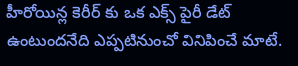హీరోయిన్ల కెరీర్ కు ఒక ఎక్స్ పైరీ డేట్ ఉంటుందనేది ఎప్పటినుంచో వినిపించే మాటే.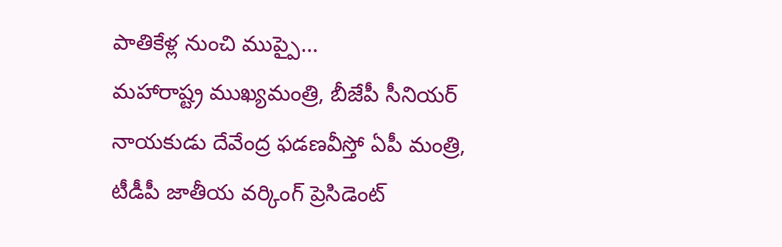పాతికేళ్ల నుంచి ముప్పై…
మహారాష్ట్ర ముఖ్యమంత్రి, బీజేపీ సీనియర్ నాయకుడు దేవేంద్ర ఫడణవీస్తో ఏపీ మంత్రి, టీడీపీ జాతీయ వర్కింగ్ ప్రెసిడెంట్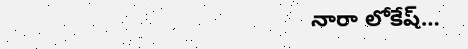నారా లోకేష్…